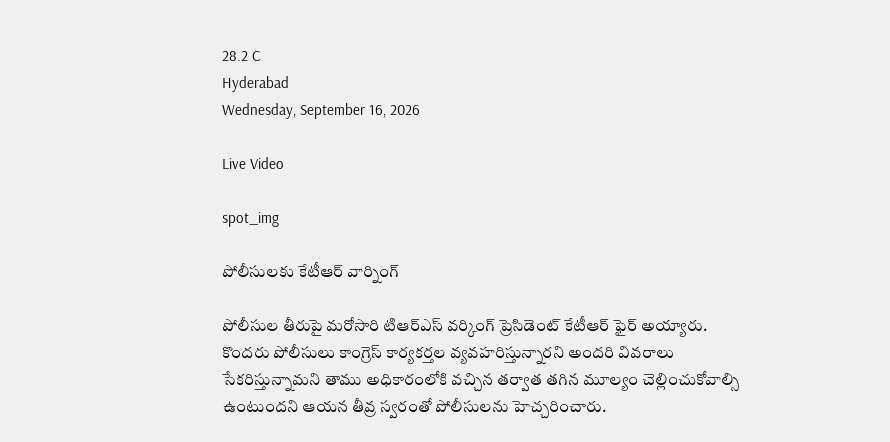28.2 C
Hyderabad
Wednesday, September 16, 2026

Live Video

spot_img

పోలీసులకు కేటీఆర్ వార్నింగ్

పోలీసుల తీరుపై మరోసారి టిఆర్ఎస్ వర్కింగ్ ప్రెసిడెంట్ కేటీఆర్ ఫైర్ అయ్యారు. కొందరు పోలీసులు కాంగ్రెస్ కార్యకర్తల వ్యవహరిస్తున్నారని అందరి వివరాలు సేకరిస్తున్నామని తాము అధికారంలోకి వచ్చిన తర్వాత తగిన మూల్యం చెల్లించుకోవాల్సి ఉంటుందని ఆయన తీవ్ర స్వరంతో పోలీసులను హెచ్చరించారు.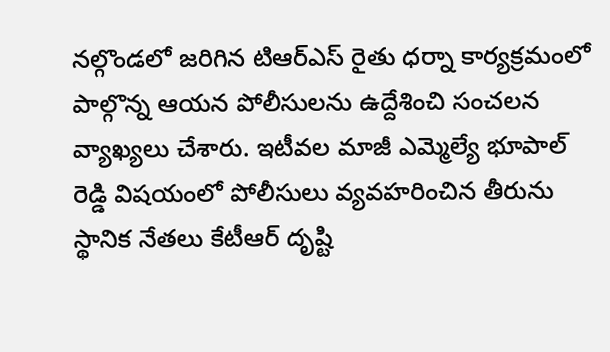నల్గొండలో జరిగిన టిఆర్ఎస్ రైతు ధర్నా కార్యక్రమంలో పాల్గొన్న ఆయన పోలీసులను ఉద్దేశించి సంచలన వ్యాఖ్యలు చేశారు. ఇటీవల మాజీ ఎమ్మెల్యే భూపాల్ రెడ్డి విషయంలో పోలీసులు వ్యవహరించిన తీరును స్థానిక నేతలు కేటీఆర్‌ దృష్టి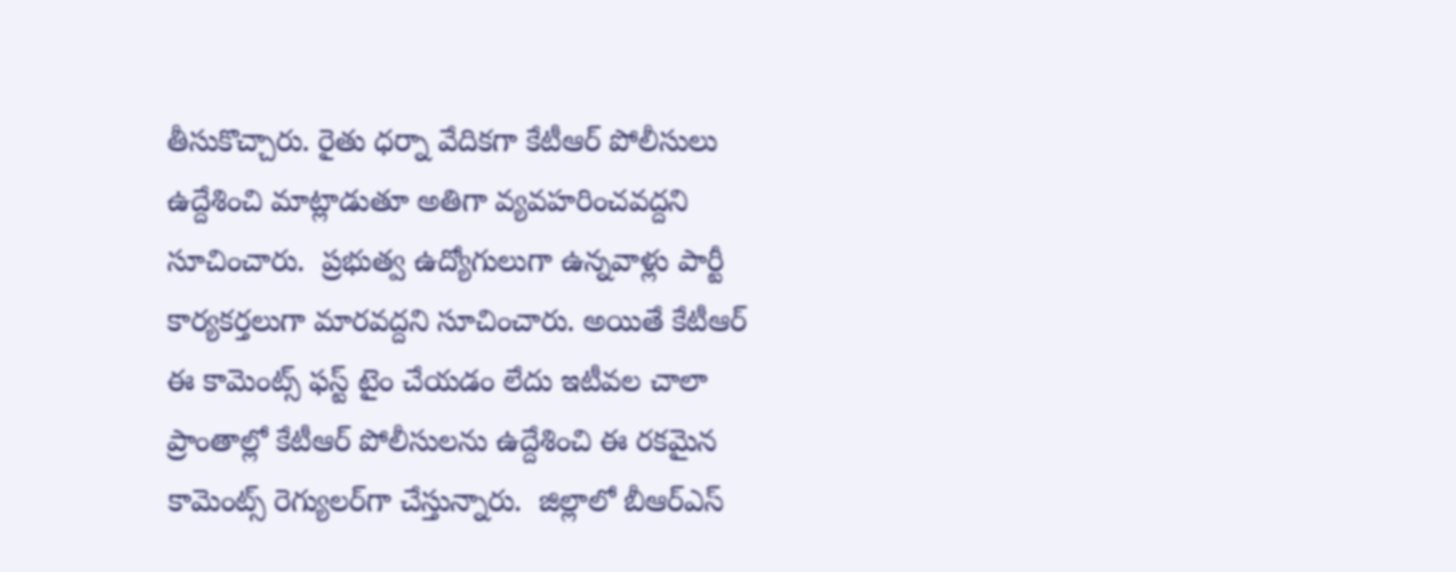తీసుకొచ్చారు. రైతు ధర్నా వేదికగా కేటీఆర్ పోలీసులు ఉద్దేశించి మాట్లాడుతూ అతిగా వ్యవహరించవద్దని సూచించారు.  ప్రభుత్వ ఉద్యోగులుగా ఉన్నవాళ్లు పార్టీ కార్యకర్తలుగా మారవద్దని సూచించారు. అయితే కేటీఆర్ ఈ కామెంట్స్ ఫస్ట్ టైం చేయడం లేదు ఇటీవల చాలా ప్రాంతాల్లో కేటీఆర్ పోలీసులను ఉద్దేశించి ఈ రకమైన కామెంట్స్ రెగ్యులర్‌గా చేస్తున్నారు.  జిల్లాలో బీఆర్‌ఎస్‌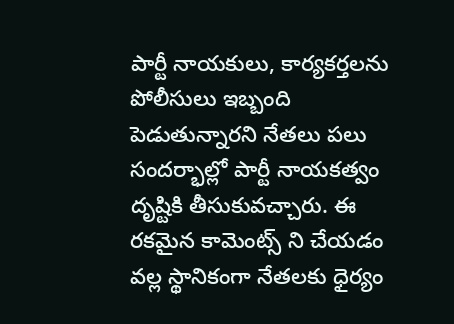పార్టీ నాయకులు, కార్యకర్తలను పోలీసులు ఇబ్బంది పెడుతున్నారని నేతలు పలు సందర్భాల్లో పార్టీ నాయకత్వం దృష్టికి తీసుకువచ్చారు. ఈ రకమైన కామెంట్స్ ని చేయడం వల్ల స్థానికంగా నేతలకు ధైర్యం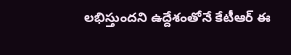లభిస్తుందని ఉద్దేశంతోనే కేటీఆర్ ఈ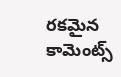రకమైన కామెంట్స్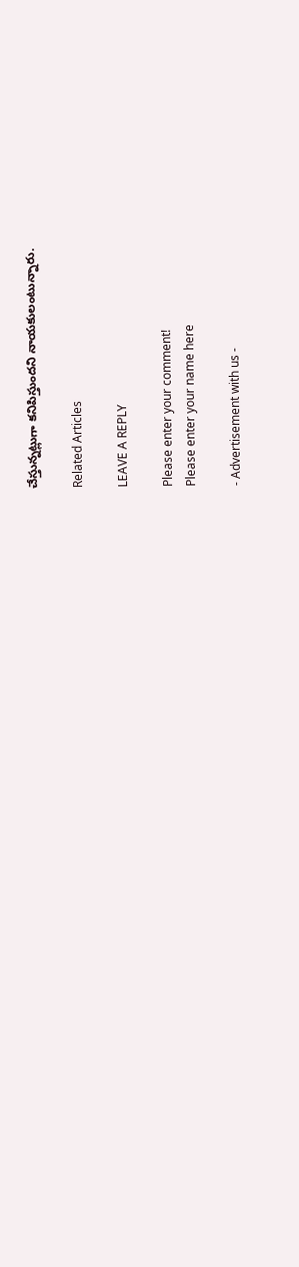చేస్తున్నట్లుగా కనిపిస్తుందని నాయకులంటున్నారు.

Related Articles

LEAVE A REPLY

Please enter your comment!
Please enter your name here

- Advertisement with us -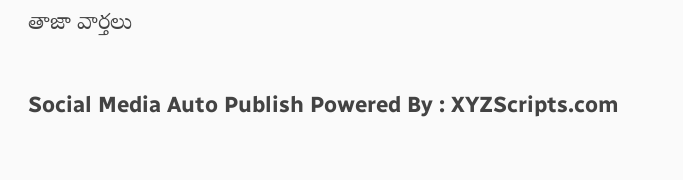తాజా వార్తలు

Social Media Auto Publish Powered By : XYZScripts.com